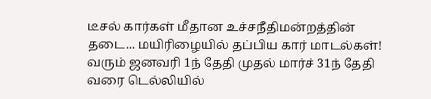டீசல் கார்கள் மீதான உச்சநீதிமன்றத்தின் தடை... மயிரிழையில் தப்பிய கார் மாடல்கள்!
வரும் ஜனவரி 1ந் தேதி முதல் மார்ச் 31ந் தேதி வரை டெல்லியில்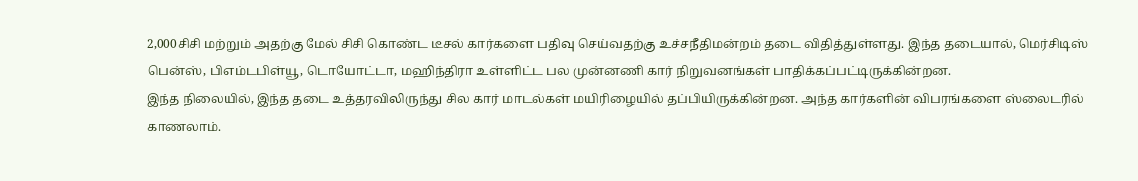2,000சிசி மற்றும் அதற்கு மேல் சிசி கொண்ட டீசல் கார்களை பதிவு செய்வதற்கு உச்சநீதிமன்றம் தடை விதித்துள்ளது. இந்த தடையால், மெர்சிடிஸ் பென்ஸ், பிஎம்டபிள்யூ, டொயோட்டா, மஹிந்திரா உள்ளிட்ட பல முன்னணி கார் நிறுவனங்கள் பாதிக்கப்பட்டிருக்கின்றன.
இந்த நிலையில், இந்த தடை உத்தரவிலிருந்து சில கார் மாடல்கள் மயிரிழையில் தப்பியிருக்கின்றன. அந்த கார்களின் விபரங்களை ஸ்லைடரில் காணலாம்.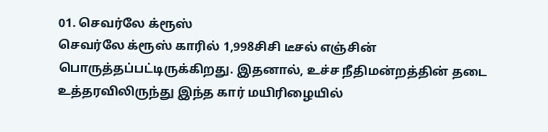01. செவர்லே க்ரூஸ்
செவர்லே க்ரூஸ் காரில் 1,998சிசி டீசல் எஞ்சின் பொருத்தப்பட்டிருக்கிறது. இதனால், உச்ச நீதிமன்றத்தின் தடை உத்தரவிலிருந்து இந்த கார் மயிரிழையில்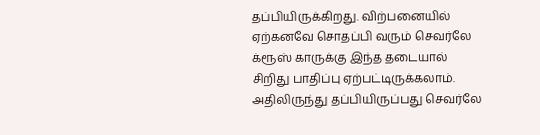தப்பியிருக்கிறது. விற்பனையில் ஏற்கனவே சொதப்பி வரும் செவர்லே க்ரூஸ் காருக்கு இந்த தடையால் சிறிது பாதிப்பு ஏற்பட்டிருக்கலாம். அதிலிருந்து தப்பியிருப்பது செவர்லே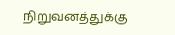நிறுவனத்துக்கு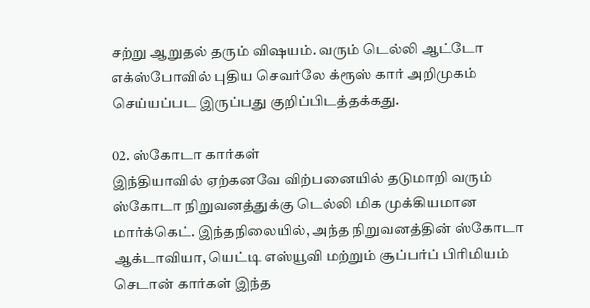சற்று ஆறுதல் தரும் விஷயம். வரும் டெல்லி ஆட்டோ எக்ஸ்போவில் புதிய செவர்லே க்ரூஸ் கார் அறிமுகம் செய்யப்பட இருப்பது குறிப்பிடத்தக்கது.

02. ஸ்கோடா கார்கள்
இந்தியாவில் ஏற்கனவே விற்பனையில் தடுமாறி வரும் ஸ்கோடா நிறுவனத்துக்கு டெல்லி மிக முக்கியமான மார்க்கெட். இந்தநிலையில், அந்த நிறுவனத்தின் ஸ்கோடா ஆக்டாவியா, யெட்டி எஸ்யூவி மற்றும் சூப்பர்ப் பிரிமியம் செடான் கார்கள் இந்த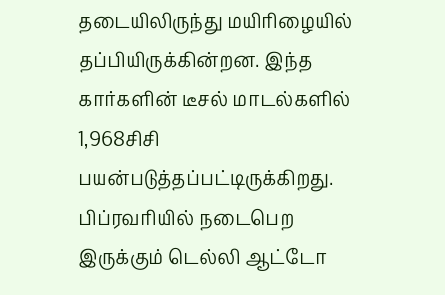தடையிலிருந்து மயிரிழையில் தப்பியிருக்கின்றன. இந்த கார்களின் டீசல் மாடல்களில் 1,968சிசி பயன்படுத்தப்பட்டிருக்கிறது. பிப்ரவரியில் நடைபெற இருக்கும் டெல்லி ஆட்டோ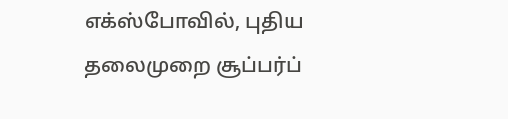எக்ஸ்போவில், புதிய தலைமுறை சூப்பர்ப்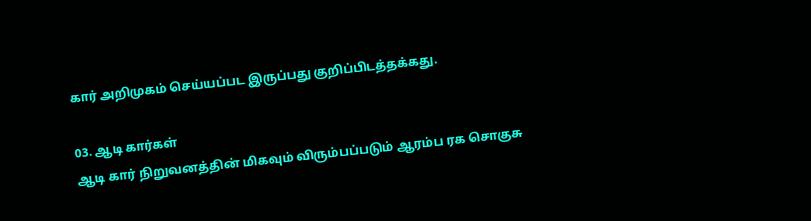கார் அறிமுகம் செய்யப்பட இருப்பது குறிப்பிடத்தக்கது.

03. ஆடி கார்கள்
ஆடி கார் நிறுவனத்தின் மிகவும் விரும்பப்படும் ஆரம்ப ரக சொகுசு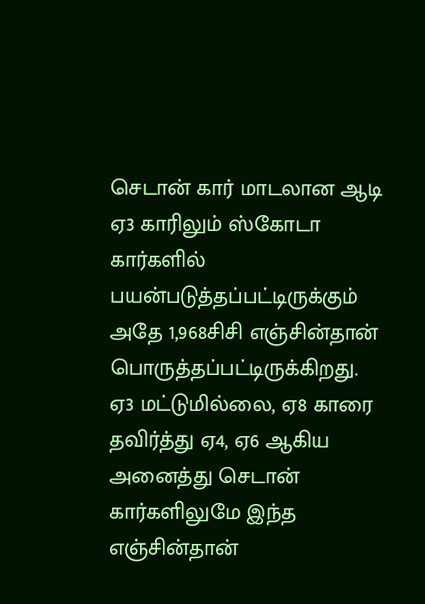செடான் கார் மாடலான ஆடி ஏ3 காரிலும் ஸ்கோடா கார்களில் பயன்படுத்தப்பட்டிருக்கும் அதே 1,968சிசி எஞ்சின்தான் பொருத்தப்பட்டிருக்கிறது. ஏ3 மட்டுமில்லை, ஏ8 காரை தவிர்த்து ஏ4, ஏ6 ஆகிய அனைத்து செடான் கார்களிலுமே இந்த எஞ்சின்தான்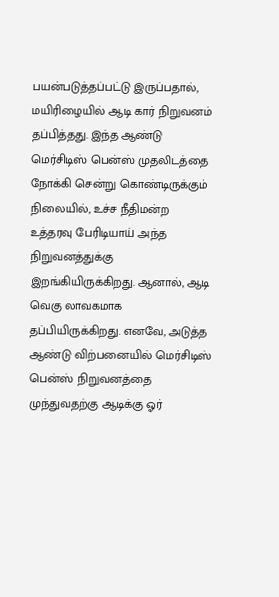பயன்படுத்தப்பட்டு இருப்பதால், மயிரிழையில் ஆடி கார் நிறுவனம் தப்பித்தது. இந்த ஆண்டு மெர்சிடிஸ் பென்ஸ் முதலிடத்தை நோக்கி சென்று கொண்டிருக்கும் நிலையில், உச்ச நீதிமன்ற உத்தரவு பேரிடியாய் அந்த நிறுவனத்துக்கு இறங்கியிருக்கிறது. ஆனால், ஆடி வெகு லாவகமாக தப்பியிருக்கிறது. எனவே, அடுத்த ஆண்டு விற்பனையில் மெர்சிடிஸ் பென்ஸ் நிறுவனத்தை முந்துவதற்கு ஆடிக்கு ஓர்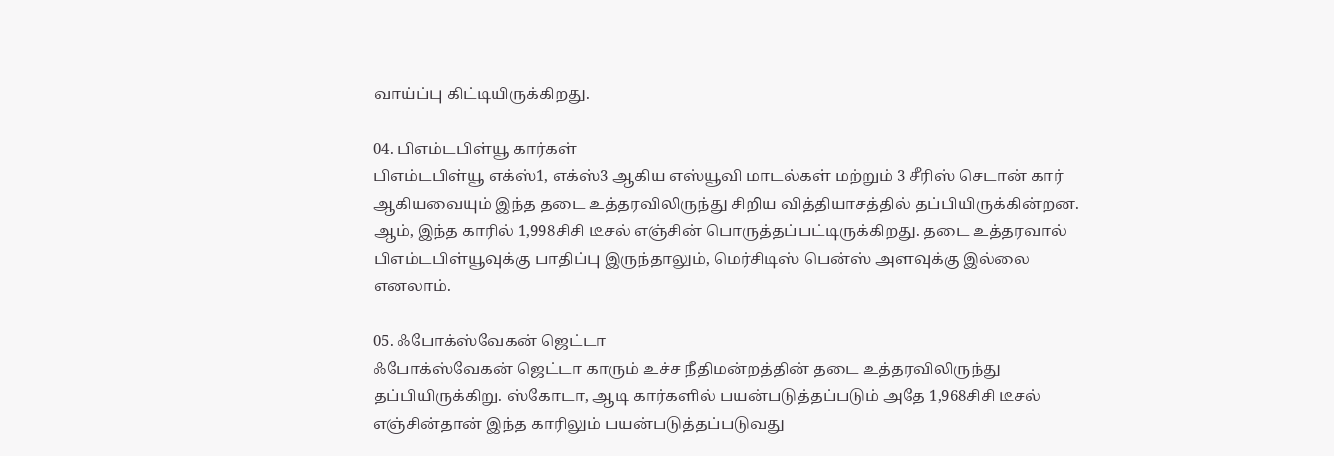வாய்ப்பு கிட்டியிருக்கிறது.

04. பிஎம்டபிள்யூ கார்கள்
பிஎம்டபிள்யூ எக்ஸ்1, எக்ஸ்3 ஆகிய எஸ்யூவி மாடல்கள் மற்றும் 3 சீரிஸ் செடான் கார் ஆகியவையும் இந்த தடை உத்தரவிலிருந்து சிறிய வித்தியாசத்தில் தப்பியிருக்கின்றன. ஆம், இந்த காரில் 1,998சிசி டீசல் எஞ்சின் பொருத்தப்பட்டிருக்கிறது. தடை உத்தரவால் பிஎம்டபிள்யூவுக்கு பாதிப்பு இருந்தாலும், மெர்சிடிஸ் பென்ஸ் அளவுக்கு இல்லை எனலாம்.

05. ஃபோக்ஸ்வேகன் ஜெட்டா
ஃபோக்ஸ்வேகன் ஜெட்டா காரும் உச்ச நீதிமன்றத்தின் தடை உத்தரவிலிருந்து தப்பியிருக்கிறு. ஸ்கோடா, ஆடி கார்களில் பயன்படுத்தப்படும் அதே 1,968சிசி டீசல் எஞ்சின்தான் இந்த காரிலும் பயன்படுத்தப்படுவது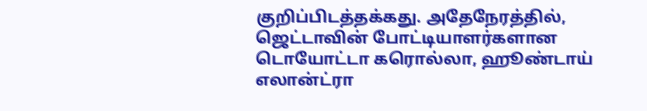குறிப்பிடத்தக்கது. அதேநேரத்தில், ஜெட்டாவின் போட்டியாளர்களான டொயோட்டா கரொல்லா, ஹூண்டாய் எலான்ட்ரா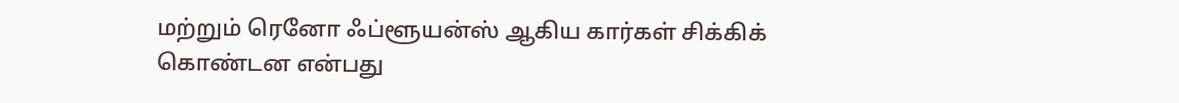மற்றும் ரெனோ ஃப்ளூயன்ஸ் ஆகிய கார்கள் சிக்கிக் கொண்டன என்பது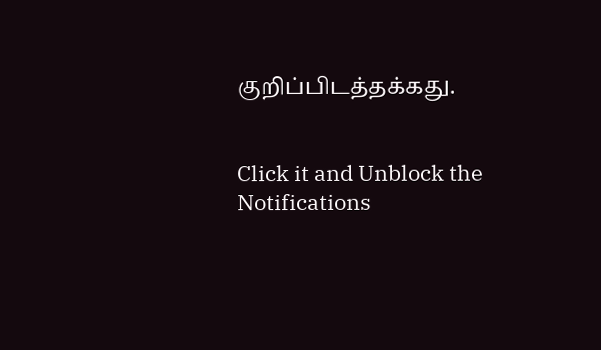குறிப்பிடத்தக்கது.


Click it and Unblock the Notifications